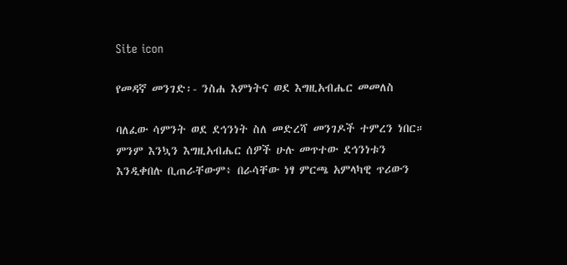Site icon

የመዳኛ መንገድ፡- ንስሐ እምነትና ወደ እግዚአብሔር መመለስ

ባለፈው ሳምንት ወደ ደኅንነት ስለ መድረሻ መንገዶች ተምረን ነበር። ምንም እንኳን እግዚአብሔር ሰዎች ሁሉ መጥተው ደኅንነቱን እንዲቀበሉ ቢጠራቸውም፥ በራሳቸው ነፃ ምርጫ አምላካዊ ጥሪውን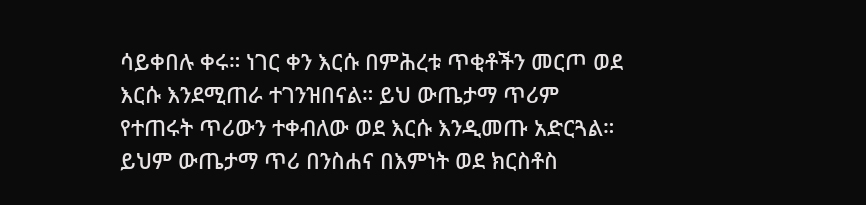ሳይቀበሉ ቀሩ። ነገር ቀን እርሱ በምሕረቱ ጥቂቶችን መርጦ ወደ እርሱ እንደሚጠራ ተገንዝበናል። ይህ ውጤታማ ጥሪም የተጠሩት ጥሪውን ተቀብለው ወደ እርሱ እንዲመጡ አድርጓል። ይህም ውጤታማ ጥሪ በንስሐና በእምነት ወደ ክርስቶስ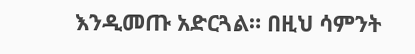እንዲመጡ አድርጓል። በዚህ ሳምንት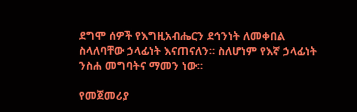ደግሞ ሰዎች የእግዚአብሔርን ደኅንነት ለመቀበል ስላለባቸው ኃላፊነት እናጠናለን። ስለሆነም የእኛ ኃላፊነት ንስሐ መግባትና ማመን ነው።

የመጀመሪያ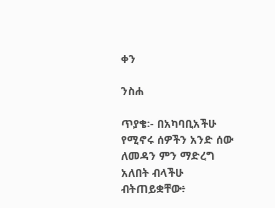ቀን

ንስሐ

ጥያቄ፡- በአካባቢአችሁ የሚኖሩ ሰዎችን አንድ ሰው ለመዳን ምን ማድረግ አለበት ብላችሁ ብትጠይቋቸው፥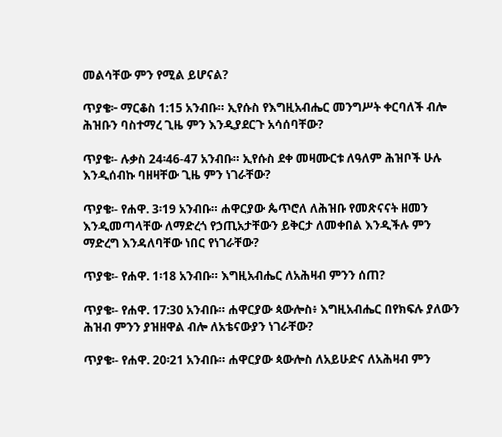መልሳቸው ምን የሚል ይሆናል?

ጥያቄ፦ ማርቆስ 1:15 አንብቡ። ኢየሱስ የእግዚአብሔር መንግሥት ቀርባለች ብሎ ሕዝቡን ባስተማረ ጊዜ ምን እንዲያደርጉ አሳሰባቸው?

ጥያቄ፡- ሉቃስ 24፡46-47 አንብቡ። ኢየሱስ ደቀ መዛሙርቱ ለዓለም ሕዝቦች ሁሉ እንዲሰብኩ ባዘዛቸው ጊዜ ምን ነገራቸው?

ጥያቄ፡- የሐዋ. 3፡19 አንብቡ። ሐዋርያው ጴጥሮለ ለሕዝቡ የመጽናናት ዘመን እንዲመጣላቸው ለማድረጎ የኃጢአታቸውን ይቅርታ ለመቀበል እንዲችሉ ምን ማድረግ እንዳለባቸው ነበር የነገራቸው?

ጥያቄ፡- የሐዋ. 1፡18 አንብቡ። እግዚአብሔር ለአሕዛብ ምንን ሰጠ?

ጥያቄ፡- የሐዋ. 17:30 አንብቡ። ሐዋርያው ጳውሎስ፥ እግዚአብሔር በየክፍሉ ያለውን ሕዝብ ምንን ያዝዘዋል ብሎ ለአቴናውያን ነገራቸው?

ጥያቄ፡- የሐዋ. 20፡21 አንብቡ። ሐዋርያው ጳውሎስ ለአይሁድና ለአሕዛብ ምን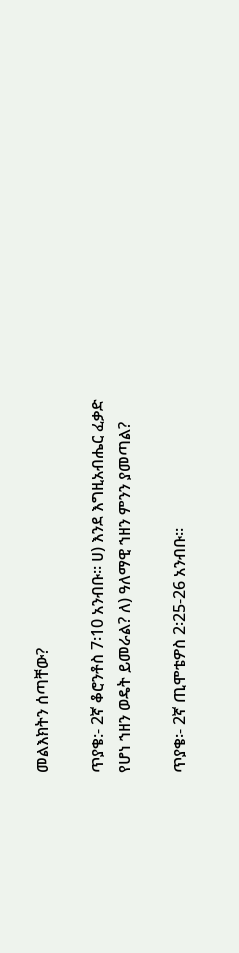መልእክትን ሰጣቸው?

ጥያቄ:- 2ኛ ቆሮንቶስ 7፡10 አንብቡ። ሀ) እንደ እግዚአብሔር ፈቃድ የሆነ ኀዘን ወዴት ይመራል? ለ) ዓለማዊ ኀዘን ምንን ያመጣል?

ጥያቄ፡- 2ኛ ጢሞቴዎስ 2፡25-26 አንብቡ።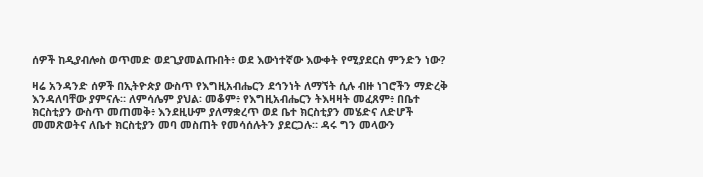ሰዎች ከዲያብሎስ ወጥመድ ወደጊያመልጡበት፥ ወደ እውነተኛው እውቀት የሚያደርስ ምንድን ነው?

ዛሬ አንዳንድ ሰዎች በኢትዮጵያ ውስጥ የእግዚአብሔርን ደኅንነት ለማኘት ሲሉ ብዙ ነገሮችን ማድረቅ እንዳለባቸው ያምናሉ። ለምሳሌም ያህል፡ መቆም፥ የእግዚአብሔርን ትእዛዛት መፈጸም፥ በቤተ ክርስቲያን ውስጥ መጠመቅ፥ እንደዚሁም ያለማቋረጥ ወደ ቤተ ክርስቲያን መሄድና ለድሆች መመጽወትና ለቤተ ክርስቲያን መባ መስጠት የመሳሰሉትን ያደርጋሉ። ዳሩ ግን መላውን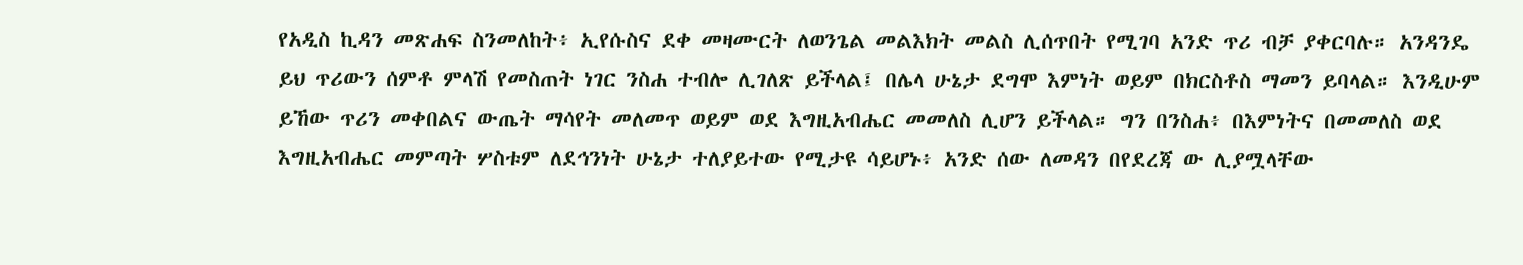የአዲስ ኪዳን መጽሐፍ ስንመለከት፥ ኢየሱስና ደቀ መዛሙርት ለወንጌል መልእክት መልስ ሊሰጥበት የሚገባ አንድ ጥሪ ብቻ ያቀርባሉ። አንዳንዴ ይህ ጥሪውን ሰምቶ ምላሽ የመስጠት ነገር ንስሐ ተብሎ ሊገለጽ ይችላል፤ በሌላ ሁኔታ ደግሞ እምነት ወይም በክርስቶስ ማመን ይባላል። እንዲሁም ይኸው ጥሪን መቀበልና ውጤት ማሳየት መለመጥ ወይም ወደ እግዚአብሔር መመለስ ሊሆን ይችላል። ግን በንስሐ፥ በእምነትና በመመለስ ወደ እግዚአብሔር መምጣት ሦስቱም ለደኅንነት ሁኔታ ተለያይተው የሚታዩ ሳይሆኑ፥ አንድ ሰው ለመዳን በየደረጃ ው ሊያሟላቸው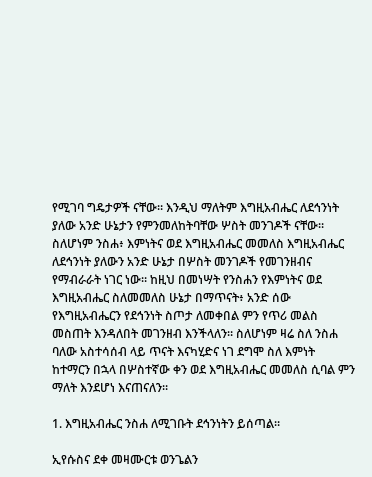የሚገባ ግዴታዎች ናቸው። እንዲህ ማለትም እግዚአብሔር ለደኅንነት ያለው አንድ ሁኔታን የምንመለከትባቸው ሦስት መንገዶች ናቸው። ስለሆነም ንስሐ፥ እምነትና ወደ እግዚአብሔር መመለስ እግዚአብሔር ለደኅንነት ያለውን አንድ ሁኔታ በሦስት መንገዶች የመገንዘብና የማብራራት ነገር ነው። ከዚህ በመነሣት የንስሐን የእምነትና ወደ እግዚአብሔር ስለመመለስ ሁኔታ በማጥናት፥ አንድ ሰው የእግዚአብሔርን የደኅንነት ስጦታ ለመቀበል ምን የጥሪ መልስ መስጠት እንዳለበት መገንዘብ እንችላለን። ስለሆነም ዛሬ ስለ ንስሐ ባለው አስተሳሰብ ላይ ጥናት እናካሂድና ነገ ደግሞ ስለ እምነት ከተማርን በኋላ በሦስተኛው ቀን ወደ እግዚአብሔር መመለስ ሲባል ምን ማለት እንደሆነ እናጠናለን።

1. እግዚአብሔር ንስሐ ለሚገቡት ደኅንነትን ይሰጣል።

ኢየሱስና ደቀ መዛሙርቱ ወንጌልን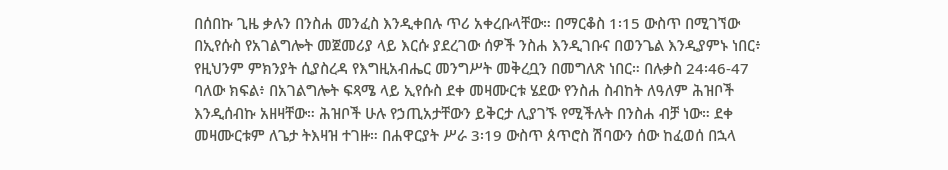በሰበኩ ጊዜ ቃሉን በንስሐ መንፈስ እንዲቀበሉ ጥሪ አቀረቡላቸው። በማርቆስ 1፡15 ውስጥ በሚገኘው በኢየሱስ የአገልግሎት መጀመሪያ ላይ እርሱ ያደረገው ሰዎች ንስሐ እንዲገቡና በወንጌል እንዲያምኑ ነበር፥ የዚህንም ምክንያት ሲያስረዳ የእግዚአብሔር መንግሥት መቅረቧን በመግለጽ ነበር። በሉቃስ 24፡46-47 ባለው ክፍል፥ በአገልግሎት ፍጻሜ ላይ ኢየሱስ ደቀ መዛሙርቱ ሄደው የንስሐ ስብከት ለዓለም ሕዝቦች እንዲሰብኩ አዘዛቸው። ሕዝቦች ሁሉ የኃጢአታቸውን ይቅርታ ሊያገኙ የሚችሉት በንስሐ ብቻ ነው። ደቀ መዛሙርቱም ለጌታ ትእዛዝ ተገዙ። በሐዋርያት ሥራ 3፡19 ውስጥ ጰጥሮስ ሽባውን ሰው ከፈወሰ በኋላ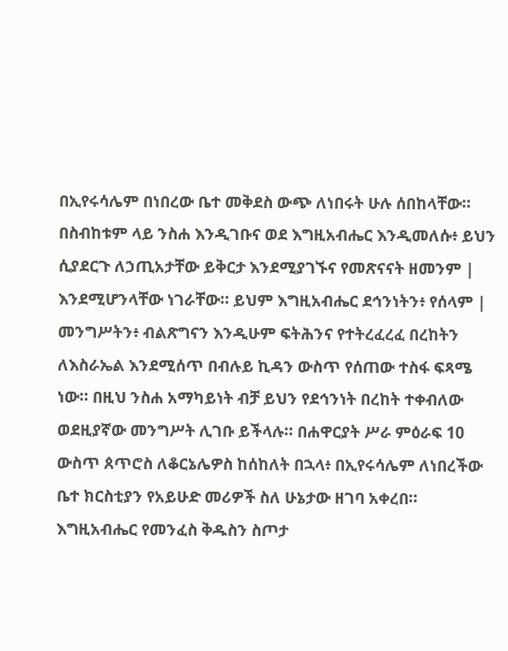በኢየሩሳሌም በነበረው ቤተ መቅደስ ውጭ ለነበሩት ሁሉ ሰበከላቸው። በስብከቱም ላይ ንስሐ እንዲገቡና ወደ እግዚአብሔር እንዲመለሱ፥ ይህን ሲያደርጉ ለኃጢአታቸው ይቅርታ እንደሚያገኙና የመጽናናት ዘመንም | እንደሚሆንላቸው ነገራቸው። ይህም እግዚአብሔር ደኅንነትን፥ የሰላም | መንግሥትን፥ ብልጽግናን እንዲሁም ፍትሕንና የተትረፈረፈ በረከትን ለእስራኤል እንደሚሰጥ በብሉይ ኪዳን ውስጥ የሰጠው ተስፋ ፍጻሜ ነው። በዚህ ንስሐ አማካይነት ብቻ ይህን የደኅንነት በረከት ተቀብለው ወደዚያኛው መንግሥት ሊገቡ ይችላሉ። በሐዋርያት ሥራ ምዕራፍ 10 ውስጥ ጰጥሮስ ለቆርኔሌዎስ ከሰከለት በኋላ፥ በኢየሩሳሌም ለነበረችው ቤተ ክርስቲያን የአይሁድ መሪዎች ስለ ሁኔታው ዘገባ አቀረበ። እግዚአብሔር የመንፈስ ቅዱስን ስጦታ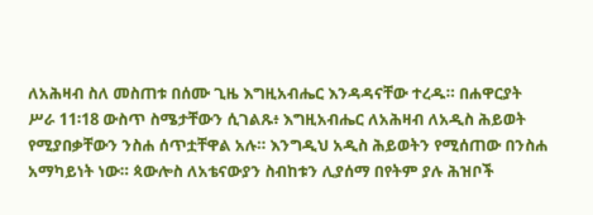ለአሕዛብ ስለ መስጠቱ በሰሙ ጊዜ እግዚአብሔር እንዳዳናቸው ተረዱ። በሐዋርያት ሥራ 11፡18 ውስጥ ስሜታቸውን ሲገልጹ፥ እግዚአብሔር ለአሕዛብ ለአዲስ ሕይወት የሚያበቃቸውን ንስሐ ሰጥቷቸዋል አሉ። እንግዲህ አዲስ ሕይወትን የሚሰጠው በንስሐ አማካይነት ነው። ጳውሎስ ለአቴናውያን ስብከቱን ሊያሰማ በየትም ያሉ ሕዝቦች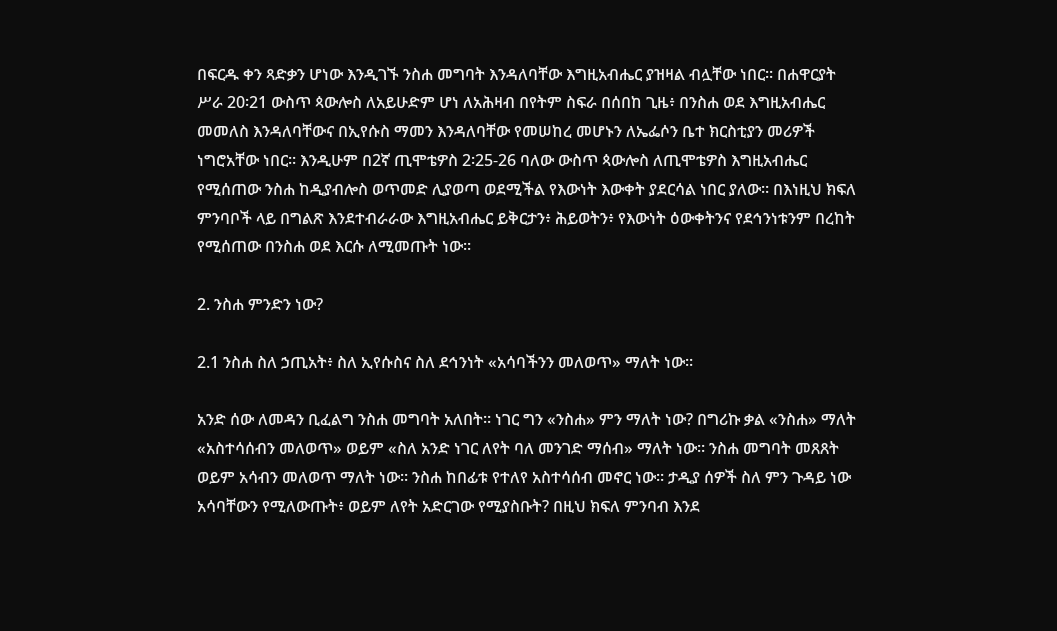በፍርዱ ቀን ጻድቃን ሆነው እንዲገኙ ንስሐ መግባት እንዳለባቸው እግዚአብሔር ያዝዛል ብሏቸው ነበር። በሐዋርያት ሥራ 20፡21 ውስጥ ጳውሎስ ለአይሁድም ሆነ ለአሕዛብ በየትም ስፍራ በሰበከ ጊዜ፥ በንስሐ ወደ እግዚአብሔር መመለስ እንዳለባቸውና በኢየሱስ ማመን እንዳለባቸው የመሠከረ መሆኑን ለኤፌሶን ቤተ ክርስቲያን መሪዎች ነግሮአቸው ነበር። እንዲሁም በ2ኛ ጢሞቴዎስ 2፡25-26 ባለው ውስጥ ጳውሎስ ለጢሞቴዎስ እግዚአብሔር የሚሰጠው ንስሐ ከዲያብሎስ ወጥመድ ሊያወጣ ወደሚችል የእውነት እውቀት ያደርሳል ነበር ያለው። በእነዚህ ክፍለ ምንባቦች ላይ በግልጽ እንደተብራራው እግዚአብሔር ይቅርታን፥ ሕይወትን፥ የእውነት ዕውቀትንና የደኅንነቱንም በረከት የሚሰጠው በንስሐ ወደ እርሱ ለሚመጡት ነው።

2. ንስሐ ምንድን ነው?

2.1 ንስሐ ስለ ኃጢአት፥ ስለ ኢየሱስና ስለ ደኅንነት «አሳባችንን መለወጥ» ማለት ነው።

አንድ ሰው ለመዳን ቢፈልግ ንስሐ መግባት አለበት። ነገር ግን «ንስሐ» ምን ማለት ነው? በግሪኩ ቃል «ንስሐ» ማለት «አስተሳሰብን መለወጥ» ወይም «ስለ አንድ ነገር ለየት ባለ መንገድ ማሰብ» ማለት ነው። ንስሐ መግባት መጸጸት ወይም አሳብን መለወጥ ማለት ነው። ንስሐ ከበፊቱ የተለየ አስተሳሰብ መኖር ነው። ታዲያ ሰዎች ስለ ምን ጉዳይ ነው አሳባቸውን የሚለውጡት፥ ወይም ለየት አድርገው የሚያስቡት? በዚህ ክፍለ ምንባብ እንደ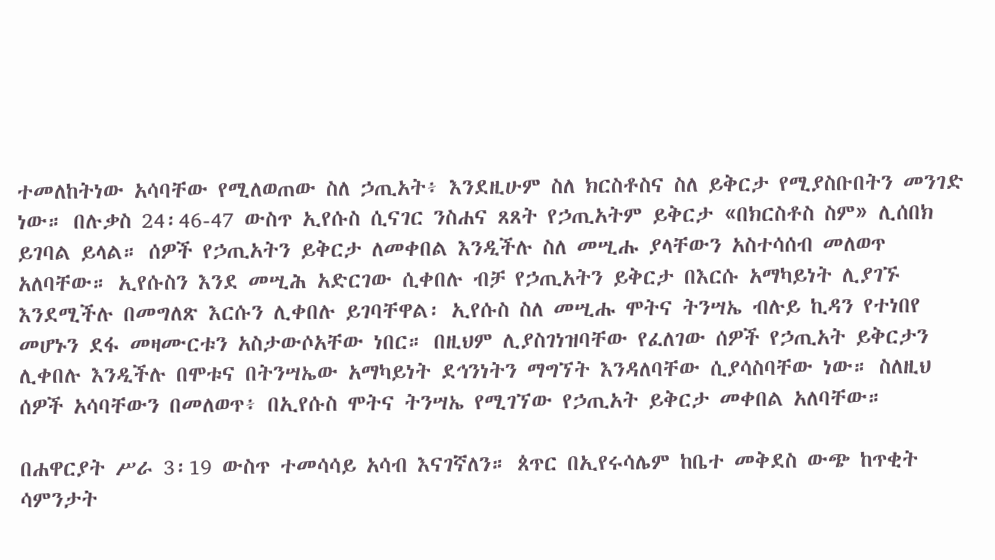ተመለከትነው አሳባቸው የሚለወጠው ስለ ኃጢአት፥ እንደዚሁም ስለ ክርስቶስና ስለ ይቅርታ የሚያስቡበትን መንገድ ነው። በሉቃስ 24፡46-47 ውስጥ ኢየሱስ ሲናገር ንስሐና ጸጸት የኃጢአትም ይቅርታ «በክርስቶስ ስም» ሊሰበክ ይገባል ይላል። ሰዎች የኃጢአትን ይቅርታ ለመቀበል እንዲችሉ ስለ መሢሑ ያላቸውን አስተሳሰብ መለወጥ አለባቸው። ኢየሱስን እንደ መሢሕ አድርገው ሲቀበሉ ብቻ የኃጢአትን ይቅርታ በእርሱ አማካይነት ሊያገኙ እንደሚችሉ በመግለጽ እርሱን ሊቀበሉ ይገባቸዋል፡ ኢየሱስ ስለ መሢሑ ሞትና ትንሣኤ ብሉይ ኪዳን የተነበየ መሆኑን ደፋ መዛሙርቱን አስታውሶአቸው ነበር። በዚህም ሊያስገነዝባቸው የፈለገው ሰዎች የኃጢአት ይቅርታን ሊቀበሉ እንዲችሉ በሞቱና በትንሣኤው አማካይነት ደኅንነትን ማግኘት እንዳለባቸው ሲያሳስባቸው ነው። ስለዚህ ሰዎች አሳባቸውን በመለወጥ፥ በኢየሱስ ሞትና ትንሣኤ የሚገኘው የኃጢአት ይቅርታ መቀበል አለባቸው።

በሐዋርያት ሥራ 3፡19 ውስጥ ተመሳሳይ አሳብ እናገኛለን። ጰጥር በኢየሩሳሌም ከቤተ መቅደስ ውጭ ከጥቂት ሳምንታት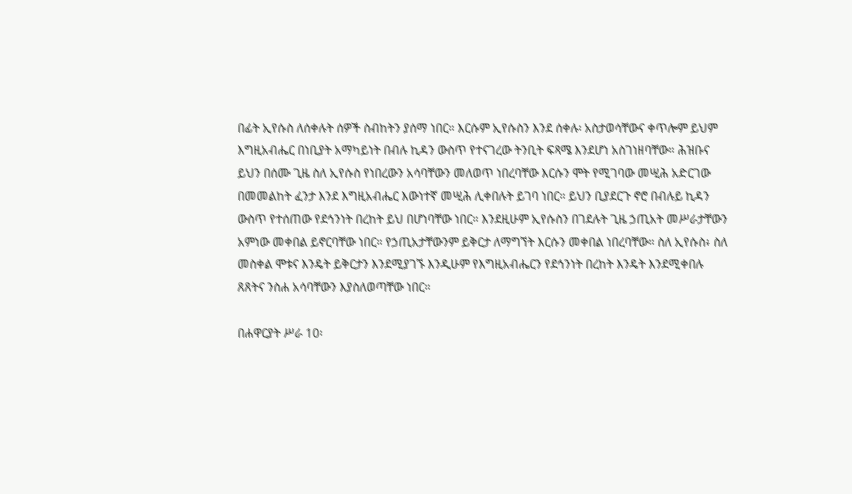በፊት ኢየሱስ ለሰቀሉት ሰዎች ስብከትን ያሰማ ነበር። እርሱም ኢየሱስን እንደ ሰቀሉ፡ አስታወሳቸውና ቀጥሎም ይህም እግዚአብሔር በነቢያት አማካይነት በብሉ ኪዳን ውስጥ የተናገረው ትንቢት ፍጻሜ እንደሆነ አስገነዘባቸው። ሕዝቡና ይህን በሰሙ ጊዜ ስለ ኢየሱስ የነበረውን አሳባቸውን መለወጥ ነበረባቸው እርሱን ሞት የሚገባው መሢሕ አድርገው በመመልከት ፈንታ እንደ እግዚአብሔር እውነተኛ መሢሕ ሊቀበሉት ይገባ ነበር። ይህን ቢያደርጉ ኖሮ በብሉይ ኪዳን ውስጥ የተሰጠው የደኅንነት በረከት ይህ በሆነባቸው ነበር። እንደዚሁም ኢየሱስን በገደሉት ጊዜ ኃጢአት መሥራታቸውን አምነው መቀበል ይኖርባቸው ነበር። የኃጢአታቸውንም ይቅርታ ለማግኘት እርሱን መቀበል ነበረባቸው። ስለ ኢየሱስ፥ ስለ መስቀል ሞቱና እንዴት ይቅርታን እንደሚያገኙ እንዲሁም የእግዚአብሔርን የደኅንነት በረከት እንዴት እንደሚቀበሉ ጸጸትና ንስሐ አሳባቸውን እያስለወጣቸው ነበር።

በሐዋርያት ሥራ 10፡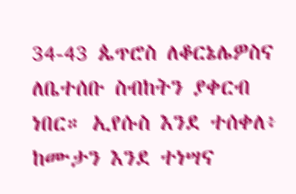34-43 ጴጥሮስ ለቆርኔሌዎስና ለቤተሰቡ ስብከትን ያቀርብ ነበር። ኢየሱስ እንደ ተሰቀለ፥ ከሙታን እንደ ተነሣና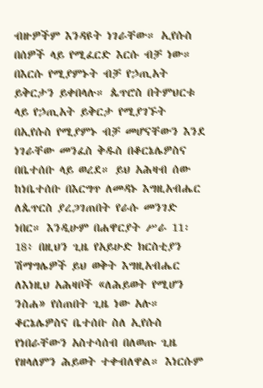ብዙዎችም እንዳዩት ነገራቸው። ኢየሱስ በሰዎች ላይ የሚፈርድ እርሱ ብቻ ነው። በእርሱ የሚያምኑት ብቻ የኃጢአት ይቅርታን ይቀበላሉ። ጴጥሮስ በትምህርቱ ላይ የኃጢአት ይቅርታ የሚያገኙት በኢየሱስ የሚያምኑ ብቻ መሆናቸውን እንደ ነገራቸው መንፈስ ቅዱስ በቆርኔሌዎስና በቤተሰቡ ላይ ወረደ። ይህ አሕዛብ ሰው ከነቤተሰቡ በእርግጥ ለመዳኑ እግዚአብሔር ለጴጥርስ ያረጋገጠበት የራሱ መንገድ ነበር። እንዲሁም በሐዋርያት ሥራ 11፡18፥ በዚህን ጊዜ የአይሁድ ክርስቲያን ሽማግሌዎች ይህ ወቅት እግዚአብሔር ለእነዚህ አሕዛቦች «ለሕይወት የሚሆን ንስሐ» የሰጠበት ጊዜ ነው አሉ። ቆርኔሌዎስና ቤተሰቡ ስለ ኢየሱስ የነበራቸውን አስተሳሰብ በለወጡ ጊዜ የዘላለምን ሕይወት ተቀብለዋል። እነርሱም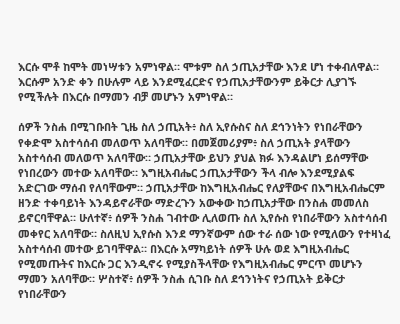እርሱ ሞቶ ከሞት መነሣቱን አምነዋል። ሞቱም ስለ ኃጢአታቸው እንደ ሆነ ተቀብለዋል። እርሱም አንድ ቀን በሁሉም ላይ እንደሚፈርድና የኃጢአታቸውንም ይቅርታ ሊያገኙ የሚችሉት በእርሱ በማመን ብቻ መሆኑን አምነዋል።

ሰዎች ንስሐ በሚገቡበት ጊዜ ስለ ኃጢአት፥ ስለ ኢየሱስና ስለ ደኅንነትን የነበራቸውን የቀድሞ አስተሳሰብ መለወጥ አለባቸው። በመጀመሪያም፥ ስለ ኃጢአት ያላቸውን አስተሳሰብ መለወጥ አለባቸው። ኃጢአታቸው ይህን ያህል ክፉ እንዳልሆነ ይሰማቸው የነበረውን መተው አለባቸው። እግዚአብሔር ኃጢአታቸውን ችላ ብሎ እንደሚያልፍ አድርገው ማሰብ የለባቸውም። ኃጢአታቸው ከእግዚአብሔር የለያቸውና በእግዚአብሔርም ዘንድ ተቀባይነት እንዳይኖራቸው ማድረጉን አውቀው ከኃጢአታቸው በንስሐ መመለስ ይኖርባቸዋል። ሁለተኛ፥ ሰዎች ንስሐ ገብተው ሊለወጡ ስለ ኢየሱስ የነበራቸውን አስተሳሰብ መቀየር አለባቸው። ስለዚህ ኢየሱስ እንደ ማንኛውም ሰው ተራ ሰው ነው የሚለውን የተዛነፈ አስተሳሰብ መተው ይገባቸዋል። በእርሱ አማካይነት ሰዎች ሁሉ ወደ እግዚአብሔር የሚመጡትና ከእርሱ ጋር እንዲኖሩ የሚያስችላቸው የእግዚአብሔር ምርጥ መሆኑን ማመን አለባቸው። ሦስተኛ፥ ሰዎች ንስሐ ሲገቡ ስለ ደኅንነትና የኃጢአት ይቅርታ የነበራቸውን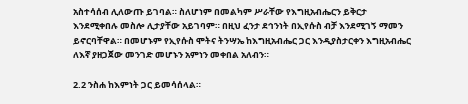አስተሳሰብ ሊለውጡ ይገባል። ስለሆነም በመልካም ሥራቸው የእግዚአብሔርን ይቅርታ እንደሚቀበሉ መስሎ ሊታያቸው አይገባም። በዚህ ፈንታ ደኅንነት በኢየሱስ ብቻ እንደሚገኝ ማመን ይኖርባቸዋል። በመሆኑም የኢየሱስ ሞትና ትንሣኤ ከእግዚአብሔር ጋር እንዲያስታርቀን እግዚአብሔር ለእኛ ያዘጋጀው መንገድ መሆኑን አምነን መቀበል አለብን።

2.2 ንስሐ ከእምነት ጋር ይመሳሰላል።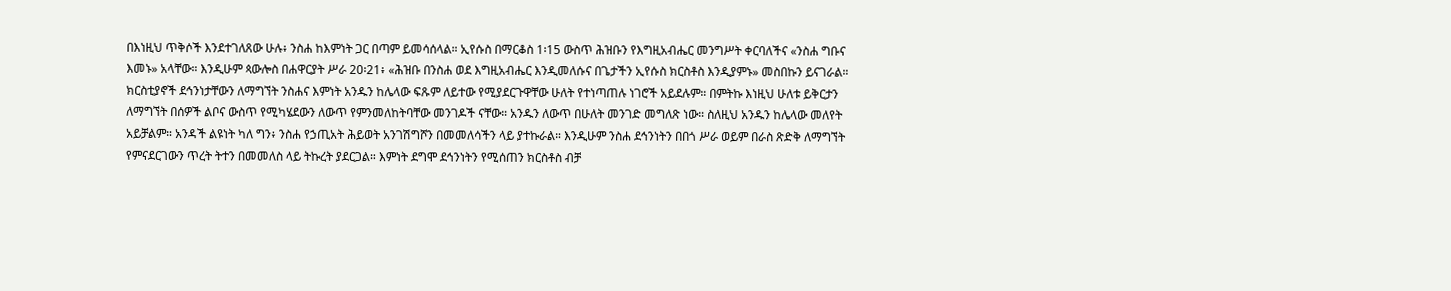በእነዚህ ጥቅሶች እንደተገለጸው ሁሉ፥ ንስሐ ከእምነት ጋር በጣም ይመሳሰላል። ኢየሱስ በማርቆስ 1፡15 ውስጥ ሕዝቡን የእግዚአብሔር መንግሥት ቀርባለችና «ንስሐ ግቡና እመኑ» አላቸው። እንዲሁም ጳውሎስ በሐዋርያት ሥራ 20፡21፥ «ሕዝቡ በንስሐ ወደ እግዚአብሔር እንዲመለሱና በጌታችን ኢየሱስ ክርስቶስ እንዲያምኑ» መስበኩን ይናገራል። ክርስቲያኖች ደኅንነታቸውን ለማግኘት ንስሐና እምነት አንዱን ከሌላው ፍጹም ለይተው የሚያደርጉዋቸው ሁለት የተነጣጠሉ ነገሮች አይደሉም። በምትኩ እነዚህ ሁለቱ ይቅርታን ለማግኘት በሰዎች ልቦና ውስጥ የሚካሄደውን ለውጥ የምንመለከትባቸው መንገዶች ናቸው። አንዱን ለውጥ በሁለት መንገድ መግለጽ ነው። ስለዚህ አንዱን ከሌላው መለየት አይቻልም። አንዳች ልዩነት ካለ ግን፥ ንስሐ የኃጢአት ሕይወት አንገሽግሾን በመመለሳችን ላይ ያተኩራል። እንዲሁም ንስሐ ደኅንነትን በበጎ ሥራ ወይም በራስ ጽድቅ ለማግኘት የምናደርገውን ጥረት ትተን በመመለስ ላይ ትኩረት ያደርጋል። እምነት ደግሞ ደኅንነትን የሚሰጠን ክርስቶስ ብቻ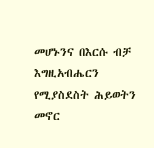መሆኑንና በእርሱ ብቻ እግዚአብሔርን የሚያስደስት ሕይወትን መኖር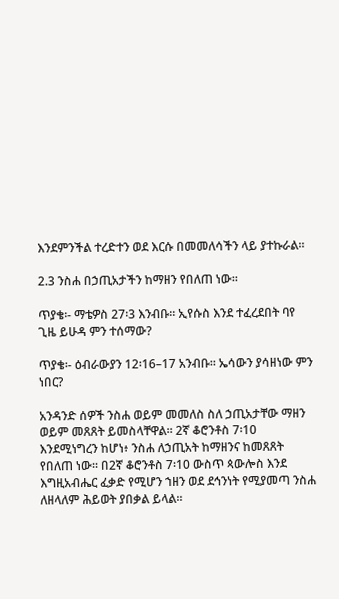እንደምንችል ተረድተን ወደ እርሱ በመመለሳችን ላይ ያተኩራል።

2.3 ንስሐ በኃጢአታችን ከማዘን የበለጠ ነው።

ጥያቄ፡- ማቴዎስ 27፡3 እንብቡ። ኢየሱስ እንደ ተፈረደበት ባየ ጊዜ ይሁዳ ምን ተሰማው?

ጥያቄ፡- ዕብራውያን 12፡16–17 አንብቡ። ኤሳውን ያሳዘነው ምን ነበር?

አንዳንድ ሰዎች ንስሐ ወይም መመለስ ስለ ኃጢአታቸው ማዘን ወይም መጸጸት ይመስላቸዋል። 2ኛ ቆሮንቶስ 7፡10 እንደሚነግረን ከሆነ፥ ንስሐ ለኃጢአት ከማዘንና ከመጸጸት የበለጠ ነው። በ2ኛ ቆሮንቶስ 7፡10 ውስጥ ጳውሎስ እንደ እግዚአብሔር ፈቃድ የሚሆን ኀዘን ወደ ደኅንነት የሚያመጣ ንስሐ ለዘላለም ሕይወት ያበቃል ይላል።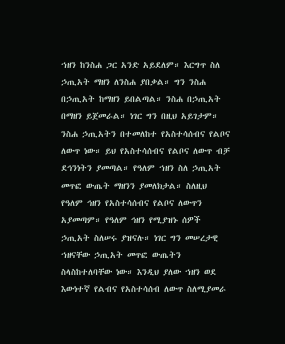ኀዘን ከንስሐ ጋር አንድ አይደለም። እርግጥ ስለ ኃጢአት ማዘን ለንስሐ ያበቃል። ግን ንስሐ በኃጢአት ከማዘን ይበልጣል። ንስሐ በኃጢአት በማዘን ይጀመራል። ነገር ግን በዚህ አይገታም። ንስሐ ኃጢአትን በተመለከተ የአስተሳሰብና የልቦና ለውጥ ነው። ይህ የአስተሳሰብና የልቦና ለውጥ ብቻ ደኅንነትን ያመጣል። የዓለም ኀዘን ስለ ኃጢአት መጥፎ ውጤት ማዘንን ያመለክታል። ስለዚህ የዓለም ኅዘን የአስተሳሰብና የልቦና ለውጥን አያመጣም። የዓለም ኅዘን የሚያዝኑ ሰዎች ኃጢአት ስለሠሩ ያዝናሉ። ነገር ግን መሠረታዊ ኀዘናቸው ኃጢአት መጥፎ ውጤትን ስላስከተለባቸው ነው። እንዲህ ያለው ኀዘን ወደ እውነተኛ የልብና የአስተሳሰብ ለውጥ ስለሚያመራ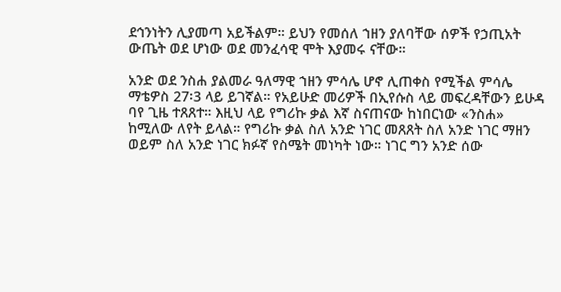ደኅንነትን ሊያመጣ አይችልም። ይህን የመሰለ ኀዘን ያለባቸው ሰዎች የኃጢአት ውጤት ወደ ሆነው ወደ መንፈሳዊ ሞት እያመሩ ናቸው።

አንድ ወደ ንስሐ ያልመራ ዓለማዊ ኀዘን ምሳሌ ሆኖ ሊጠቀስ የሚችል ምሳሌ ማቴዎስ 27፡3 ላይ ይገኛል። የአይሁድ መሪዎች በኢየሱስ ላይ መፍረዳቸውን ይሁዳ ባየ ጊዜ ተጸጸተ። እዚህ ላይ የግሪኩ ቃል እኛ ስናጠናው ከነበርነው «ንስሐ» ከሚለው ለየት ይላል። የግሪኩ ቃል ስለ አንድ ነገር መጸጸት ስለ አንድ ነገር ማዘን ወይም ስለ አንድ ነገር ክፉኛ የስሜት መነካት ነው። ነገር ግን አንድ ሰው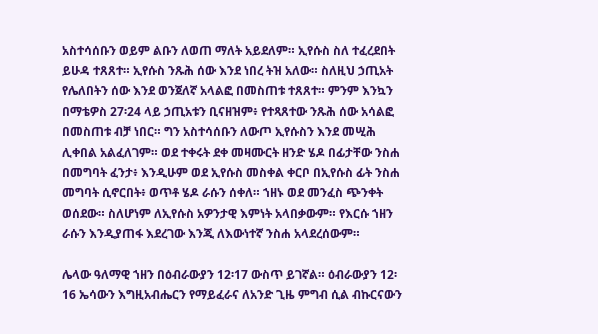አስተሳሰቡን ወይም ልቡን ለወጠ ማለት አይደለም። ኢየሱስ ስለ ተፈረደበት ይሁዳ ተጸጸተ። ኢየሱስ ንጹሕ ሰው እንደ ነበረ ትዝ አለው። ስለዚህ ኃጢአት የሌለበትን ሰው እንደ ወንጀለኛ አላልፎ በመስጠቱ ተጸጸተ። ምንም እንኳን በማቴዎስ 27፡24 ላይ ኃጢአቱን ቢናዘዝም፥ የተጻጸተው ንጹሕ ሰው አሳልፎ በመስጠቱ ብቻ ነበር። ግን አስተሳሰቡን ለውጦ ኢየሱስን እንደ መሢሕ ሊቀበል አልፈለገም። ወደ ተቀሩት ደቀ መዛሙርት ዘንድ ሄዶ በፊታቸው ንስሐ በመግባት ፈንታ፥ እንዲሁም ወደ ኢየሱስ መስቀል ቀርቦ በኢየሱስ ፊት ንስሐ መግባት ሲኖርበት፥ ወጥቶ ሄዶ ራሱን ሰቀለ። ኀዘኑ ወደ መንፈስ ጭንቀት ወሰደው። ስለሆነም ለኢየሱስ አዎንታዊ እምነት አላበቃውም። የእርሱ ኀዘን ራሱን እንዲያጠፋ እደረገው እንጂ ለእውነተኛ ንስሐ አላደረሰውም።

ሌላው ዓለማዊ ኀዘን በዕብራውያን 12፡17 ውስጥ ይገኛል። ዕብራውያን 12፡16 ኤሳውን እግዚአብሔርን የማይፈራና ለአንድ ጊዜ ምግብ ሲል ብኩርናውን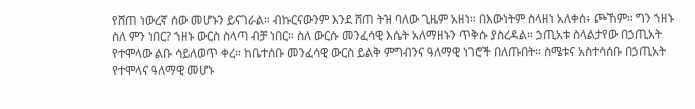የሸጠ ነውረኛ ሰው መሆኑን ይናገራል። ብኩርናውንም እንደ ሸጠ ትዝ ባለው ጊዜም አዘነ። በእውነትም ስላዘነ አለቀሰ፥ ጮኸም። ግን ኀዘኑ ስለ ምን ነበር? ኀዘኑ ውርስ ስላጣ ብቻ ነበር። ስለ ውርሱ መንፈሳዊ እሴት አለማዘኑን ጥቅሱ ያስረዳል። ኃጢአቱ ስላልታየው በኃጢአት የተሞላው ልቡ ሳይለወጥ ቀረ። ከቤተሰቡ መንፈሳዊ ውርስ ይልቅ ምግብንና ዓለማዊ ነገሮች በለጡበት። ስሜቱና አስተሳሰቡ በኃጢአት የተሞላና ዓለማዊ መሆኑ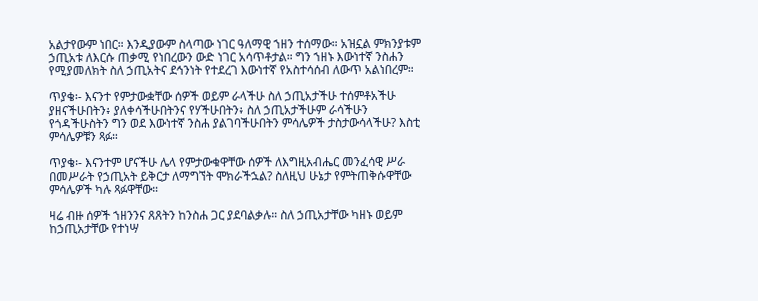አልታየውም ነበር። እንዲያውም ስላጣው ነገር ዓለማዊ ኀዘን ተሰማው። አዝኗል ምክንያቱም ኃጢአቱ ለእርሱ ጠቃሚ የነበረውን ውድ ነገር አሳጥቶታል። ግን ኀዘኑ እውነተኛ ንስሐን የሚያመለክት ስለ ኃጢአትና ደኅንነት የተደረገ እውነተኛ የአስተሳሰብ ለውጥ አልነበረም።

ጥያቄ፡- እናንተ የምታውቋቸው ሰዎች ወይም ራላችሁ ስለ ኃጢአታችሁ ተሰምቶአችሁ ያዘናችሁበትን፥ ያለቀሳችሁበትንና የሃችሁበትን፥ ስለ ኃጢአታችሁም ራሳችሁን የጎዳችሁስትን ግን ወደ እውነተኛ ንስሐ ያልገባችሁበትን ምሳሌዎች ታስታውሳላችሁ? እስቲ ምሳሌዎቹን ጻፉ።

ጥያቄ፡- እናንተም ሆናችሁ ሌላ የምታውቁዋቸው ሰዎች ለእግዚአብሔር መንፈሳዊ ሥራ በመሥራት የኃጢአት ይቅርታ ለማግኘት ሞክራችኋል? ስለዚህ ሁኔታ የምትጠቅሱዋቸው ምሳሌዎች ካሉ ጻፉዋቸው።

ዛሬ ብዙ ሰዎች ኀዘንንና ጸጸትን ከንስሐ ጋር ያደባልቃሉ። ስለ ኃጢአታቸው ካዘኑ ወይም ከኃጢአታቸው የተነሣ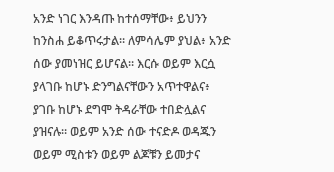አንድ ነገር እንዳጡ ከተሰማቸው፥ ይህንን ከንስሐ ይቆጥሩታል። ለምሳሌም ያህል፥ አንድ ሰው ያመነዝር ይሆናል። እርሱ ወይም እርሷ ያላገቡ ከሆኑ ድንግልናቸውን አጥተዋልና፥ ያገቡ ከሆኑ ደግሞ ትዳራቸው ተበድሏልና ያዝናሉ። ወይም አንድ ሰው ተናድዶ ወዳጁን ወይም ሚስቱን ወይም ልጆቹን ይመታና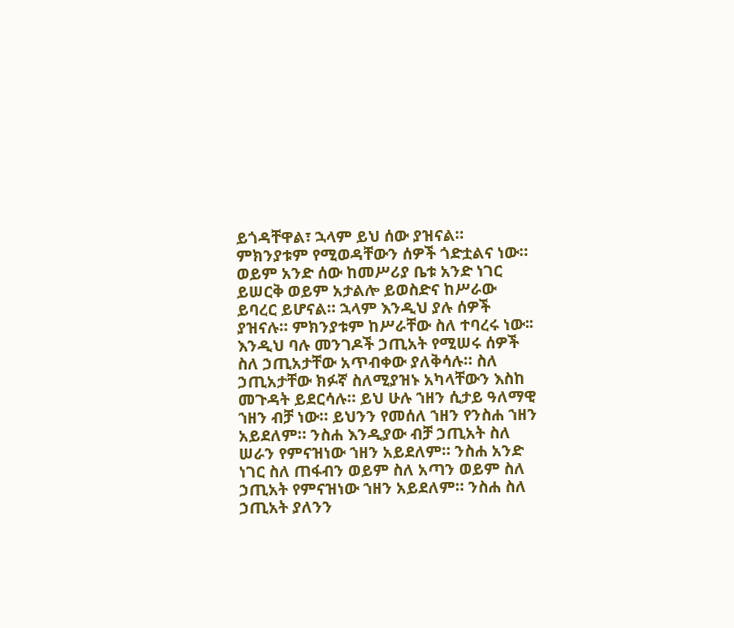ይጎዳቸዋል፣ ኋላም ይህ ሰው ያዝናል። ምክንያቱም የሚወዳቸውን ሰዎች ጎድቷልና ነው። ወይም አንድ ሰው ከመሥሪያ ቤቱ አንድ ነገር ይሠርቅ ወይም አታልሎ ይወስድና ከሥራው ይባረር ይሆናል። ኋላም እንዲህ ያሉ ሰዎች ያዝናሉ። ምክንያቱም ከሥራቸው ስለ ተባረሩ ነው፡፡ እንዲህ ባሉ መንገዶች ኃጢአት የሚሠሩ ሰዎች ስለ ኃጢአታቸው አጥብቀው ያለቅሳሉ። ስለ ኃጢአታቸው ክፉኛ ስለሚያዝኑ አካላቸውን እስከ መጉዳት ይደርሳሉ። ይህ ሁሉ ኀዘን ሲታይ ዓለማዊ ኀዘን ብቻ ነው። ይህንን የመሰለ ኀዘን የንስሐ ኀዘን አይደለም። ንስሐ እንዲያው ብቻ ኃጢአት ስለ ሠራን የምናዝነው ኀዘን አይደለም። ንስሐ አንድ ነገር ስለ ጠፋብን ወይም ስለ አጣን ወይም ስለ ኃጢአት የምናዝነው ኀዘን አይደለም። ንስሐ ስለ ኃጢአት ያለንን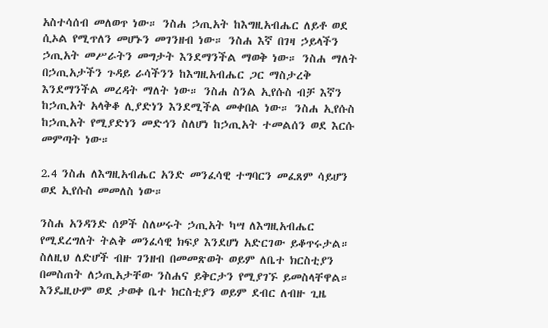አስተሳሰብ መለወጥ ነው። ንስሐ ኃጢአት ከእግዚአብሔር ለይቶ ወደ ሲኦል የሚጥለን መሆኑን መገንዘብ ነው። ንስሐ እኛ በገዛ ኃይላችን ኃጢአት መሥራትን መግታት እንደማንችል ማወቅ ነው። ንስሐ ማለት በኃጢአታችን ጉዳይ ራሳችንን ከእግዚአብሔር ጋር ማስታረቅ እንደማንችል መረዳት ማለት ነው። ንስሐ ስንል ኢየሱስ ብቻ እኛን ከኃጢአት አላቅቆ ሊያድነን እንደሚችል መቀበል ነው። ንስሐ ኢየሱስ ከኃጢአት የሚያድነን መድኅን ስለሆነ ከኃጢአት ተመልሰን ወደ እርሱ መምጣት ነው።

2.4 ንስሐ ለእግዚአብሔር አንድ መንፈሳዊ ተግባርን መፈጸም ሳይሆን ወደ ኢየሱስ መመለስ ነው።

ንስሐ አንዳንድ ሰዎች ስለሠሩት ኃጢአት ካሣ ለእግዚአብሔር የሚደረግለት ትልቅ መንፈሳዊ ክፍያ እንደሆነ አድርገው ይቆጥሩታል። ስለዚህ ለድሆች ብዙ ገንዘብ በመመጽወት ወይም ለቤተ ክርስቲያን በመስጠት ለኃጢአታቸው ንስሐና ይቅርታን የሚያገኙ ይመስላቸዋል። እንዴዚሁም ወደ ታወቀ ቤተ ክርስቲያን ወይም ደብር ለብዙ ጊዜ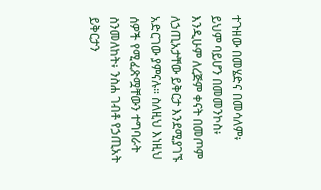ተጉዘው በመሄድና በመሳለም፥ ይህም ባይሆን በመመንኮስ፥ እንዲሁም ለረጅም ቀናት በመጦም ለኃጢአታቸው ይቅርታ እንደሚያገኙ አድርገው ያምናሉ። ስለዚህ እነዚህ ሰዎች የሚፈጽሟቸውን ተግባራት ስንመለከት፥ ንስሐ ገብቶ የኃጢአት ይቅርታን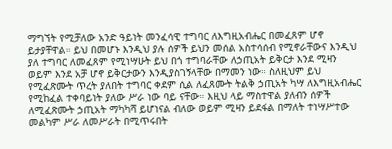ማግኘት የሚቻለው አንድ ዓይነት መንፈሳዊ ተግባር ለእግዚአብሔር በመፈጸም ሆኖ ይታያቸዋል። ይህ በመሆኑ እንዲህ ያሉ ሰዎች ይህን መሰል አስተሳሰብ የሚኖራቸውና እንዲህ ያለ ተግባር ለመፈጸም የሚነሣሁት ይህ በጎ ተግባራቸው ለኃጢአት ይቅርታ እንደ ሚዛን ወይም እንደ አቻ ሆኖ ይቅርታውን እንዲያስገኝላቸው በማመን ነው። ስለዚህም ይህ የሚፈጽሙት ጥረት ያለበት ተግባር ቀደም ሲል ለፈጸሙት ትልቅ ኃጢአት ካሣ ለእግዚአብሔር የሚከፈል ተቀባይነት ያለው ሥራ ነው ባይ ናቸው። እዚህ ላይ ማስተዋል ያለብን ሰዎች ለሚፈጽሙት ኃጢአት ማካካሻ ይሆነናል ብለው ወይም ሚዛን ይደፋል በማለት ተነሣሥተው መልካም ሥራ ለመሥራት በሚጥሩበት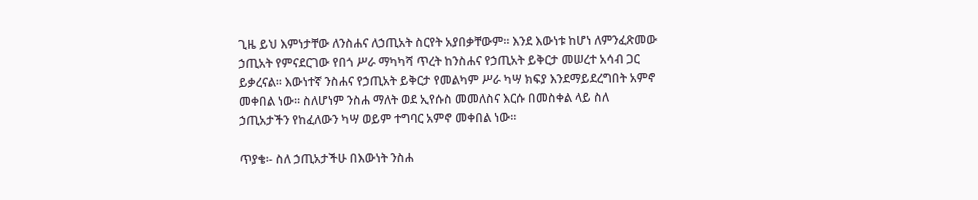ጊዜ ይህ እምነታቸው ለንስሐና ለኃጢአት ስርየት አያበቃቸውም። እንደ እውነቱ ከሆነ ለምንፈጽመው ኃጢአት የምናደርገው የበጎ ሥራ ማካካሻ ጥረት ከንስሐና የኃጢአት ይቅርታ መሠረተ አሳብ ጋር ይቃረናል። እውነተኛ ንስሐና የኃጢአት ይቅርታ የመልካም ሥራ ካሣ ክፍያ እንደማይደረግበት አምኖ መቀበል ነው። ስለሆነም ንስሐ ማለት ወደ ኢየሱስ መመለስና እርሱ በመስቀል ላይ ስለ ኃጢአታችን የከፈለውን ካሣ ወይም ተግባር አምኖ መቀበል ነው።

ጥያቄ፡- ስለ ኃጢአታችሁ በእውነት ንስሐ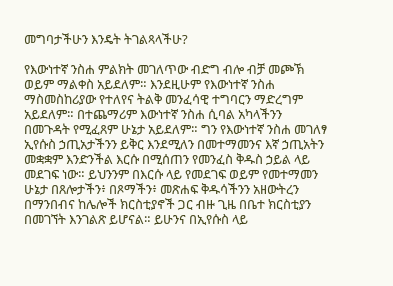መግባታችሁን እንዴት ትገልጻላችሁ?

የእውነተኛ ንስሐ ምልክት መገለጥው ብድግ ብሎ ብቻ መጮኽ ወይም ማልቀስ አይደለም። እንደዚሁም የእውነተኛ ንስሐ ማስመስከሪያው የተለየና ትልቅ መንፈሳዊ ተግባርን ማድረግም አይደለም። በተጨማሪም እውነተኛ ንስሐ ሲባል አካላችንን በመጉዳት የሚፈጸም ሁኔታ አይደለም። ግን የእውነተኛ ንስሐ መገለፃ ኢየሱስ ኃጢአታችንን ይቅር እንደሚለን በመተማመንና እኛ ኃጢአትን መቋቋም እንድንችል እርሱ በሚሰጠን የመንፈስ ቅዱስ ኃይል ላይ መደገፍ ነው። ይህንንም በእርሱ ላይ የመደገፍ ወይም የመተማመን ሁኔታ በጸሎታችን፥ በጾማችን፥ መጽሐፍ ቅዱሳችንን አዘውትረን በማንበብና ከሌሎች ክርስቲያኖች ጋር ብዙ ጊዜ በቤተ ክርስቲያን በመገኘት እንገልጽ ይሆናል። ይሁንና በኢየሱስ ላይ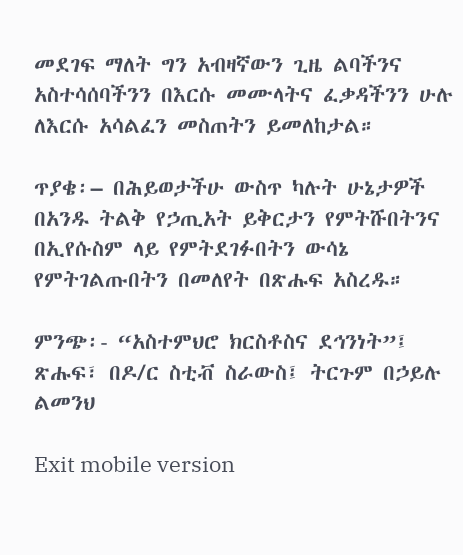መደገፍ ማለት ግን አብዛኛውን ጊዜ ልባችንና አስተሳሰባችንን በእርሱ መሙላትና ፈቃዳችንን ሁሉ ለእርሱ አሳልፈን መስጠትን ይመለከታል።

ጥያቄ፡– በሕይወታችሁ ውስጥ ካሉት ሁኔታዎች በአንዱ ትልቅ የኃጢአት ይቅርታን የምትሹበትንና በኢየሱስም ላይ የምትደገፉበትን ውሳኔ የምትገልጡበትን በመለየት በጽሑፍ አስረዱ።

ምንጭ፡- “አስተምህሮ ክርስቶስና ደኅንነት”፤ ጽሑፍ፣ በዶ/ር ስቲቭ ስራውስ፤ ትርጉም በኃይሉ ልመንህ

Exit mobile version